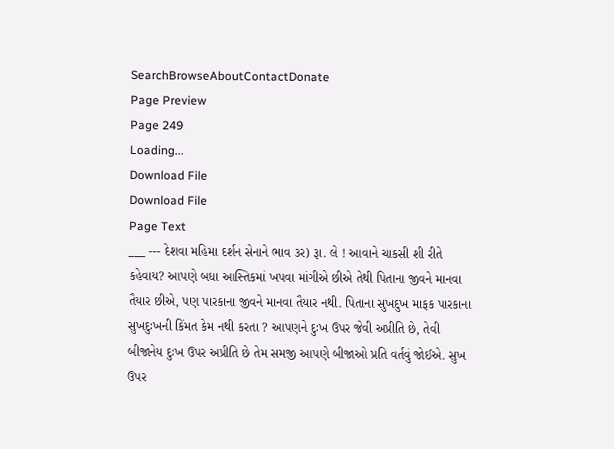SearchBrowseAboutContactDonate
Page Preview
Page 249
Loading...
Download File
Download File
Page Text
___ --- દેશવા મહિમા દર્શન સેનાને ભાવ ૩ર) રૂા. લે ! આવાને ચાકસી શી રીતે કહેવાય? આપણે બધા આસ્તિકમાં ખપવા માંગીએ છીએ તેથી પિતાના જીવને માનવા તૈયાર છીએ, પણ પારકાના જીવને માનવા તૈયાર નથી. પિતાના સુખદુખ માફક પારકાના સુખદુઃખની કિંમત કેમ નથી કરતા ? આપણને દુઃખ ઉપર જેવી અપ્રીતિ છે, તેવી બીજાનેય દુઃખ ઉપર અપ્રીતિ છે તેમ સમજી આપણે બીજાઓ પ્રતિ વર્તવું જોઈએ. સુખ ઉપર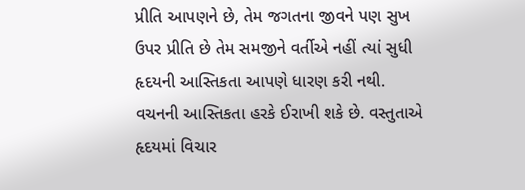પ્રીતિ આપણને છે, તેમ જગતના જીવને પણ સુખ ઉપર પ્રીતિ છે તેમ સમજીને વર્તીએ નહીં ત્યાં સુધી હૃદયની આસ્તિકતા આપણે ધારણ કરી નથી. વચનની આસ્તિકતા હરકે ઈરાખી શકે છે. વસ્તુતાએ હૃદયમાં વિચાર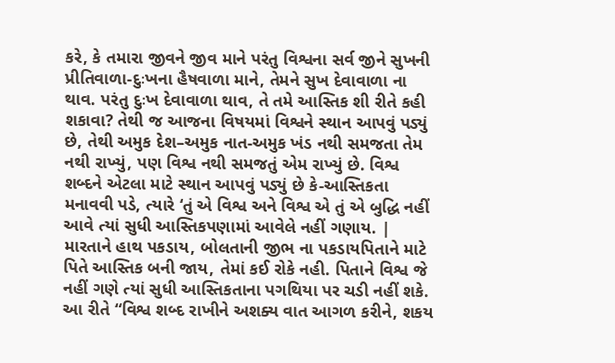કરે, કે તમારા જીવને જીવ માને પરંતુ વિશ્વના સર્વ જીને સુખની પ્રીતિવાળા-દુઃખના હૈષવાળા માને, તેમને સુખ દેવાવાળા ના થાવ. પરંતુ દુઃખ દેવાવાળા થાવ, તે તમે આસ્તિક શી રીતે કહી શકાવા? તેથી જ આજના વિષયમાં વિશ્વને સ્થાન આપવું પડ્યું છે, તેથી અમુક દેશ–અમુક નાત-અમુક ખંડ નથી સમજતા તેમ નથી રાખ્યું, પણ વિશ્વ નથી સમજતું એમ રાખ્યું છે. વિશ્વ શબ્દને એટલા માટે સ્થાન આપવું પડ્યું છે કે-આસ્તિકતા મનાવવી પડે, ત્યારે ‘તું એ વિશ્વ અને વિશ્વ એ તું એ બુદ્ધિ નહીં આવે ત્યાં સુધી આસ્તિકપણામાં આવેલે નહીં ગણાય. | મારતાને હાથ પકડાય, બોલતાની જીભ ના પકડાયપિતાને માટે પિતે આસ્તિક બની જાય, તેમાં કઈ રોકે નહી. પિતાને વિશ્વ જે નહીં ગણે ત્યાં સુધી આસ્તિકતાના પગથિયા પર ચડી નહીં શકે. આ રીતે “વિશ્વ શબ્દ રાખીને અશક્ય વાત આગળ કરીને, શકય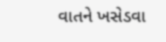વાતને ખસેડવા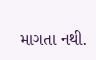માગતા નથી.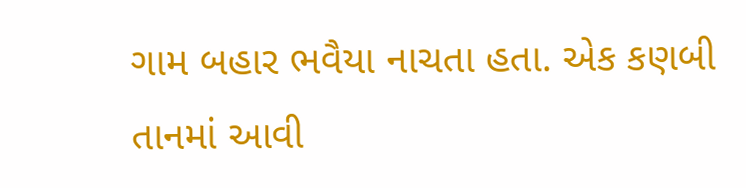ગામ બહાર ભવૈયા નાચતા હતા. એક કણબી તાનમાં આવી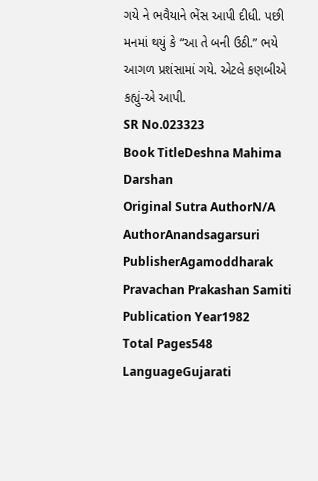ગયે ને ભવૈયાને ભેંસ આપી દીધી. પછી મનમાં થયું કે “આ તે બની ઉઠી.” ભયે આગળ પ્રશંસામાં ગયે. એટલે કણબીએ કહ્યું-એ આપી.
SR No.023323
Book TitleDeshna Mahima Darshan
Original Sutra AuthorN/A
AuthorAnandsagarsuri
PublisherAgamoddharak Pravachan Prakashan Samiti
Publication Year1982
Total Pages548
LanguageGujarati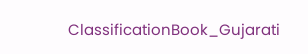ClassificationBook_Gujarati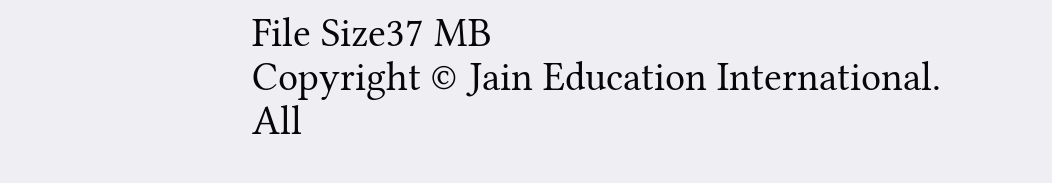File Size37 MB
Copyright © Jain Education International. All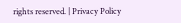rights reserved. | Privacy Policy